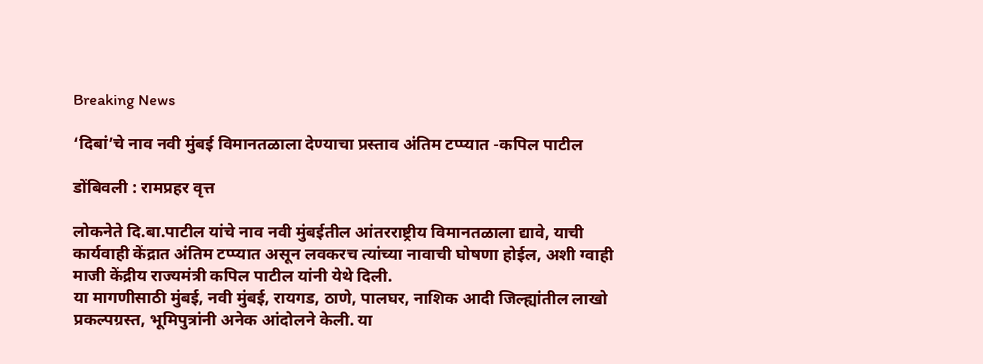Breaking News

‘दिबां’चे नाव नवी मुंबई विमानतळाला देण्याचा प्रस्ताव अंतिम टप्प्यात -कपिल पाटील

डोंबिवली : रामप्रहर वृत्त

लोकनेते दि.बा.पाटील यांचे नाव नवी मुंबईतील आंतरराष्ट्रीय विमानतळाला द्यावे, याची कार्यवाही केंद्रात अंतिम टप्प्यात असून लवकरच त्यांच्या नावाची घोषणा होईल, अशी ग्वाही माजी केंद्रीय राज्यमंत्री कपिल पाटील यांनी येथे दिली.
या मागणीसाठी मुंबई, नवी मुंबई, रायगड, ठाणे, पालघर, नाशिक आदी जिल्ह्यांतील लाखो प्रकल्पग्रस्त, भूमिपुत्रांनी अनेक आंदोलने केली. या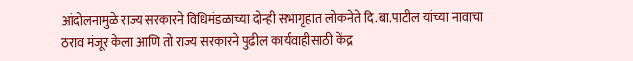आंदोलनामुळे राज्य सरकारने विधिमंडळाच्या दोन्ही सभागृहात लोकनेते दि.बा.पाटील यांच्या नावाचा ठराव मंजूर केला आणि तो राज्य सरकारने पुढील कार्यवाहीसाठी केंद्र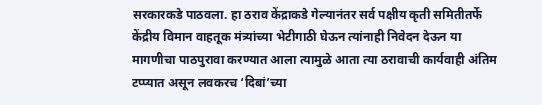सरकारकडे पाठवला. हा ठराव केंद्राकडे गेल्यानंतर सर्व पक्षीय कृती समितीतर्फे केंद्रीय विमान वाहतूक मंत्र्यांच्या भेटीगाठी घेऊन त्यांनाही निवेदन देऊन या मागणीचा पाठपुरावा करण्यात आला त्यामुळे आता त्या ठरावाची कार्यवाही अंतिम टप्प्यात असून लवकरच ‘दिबां’च्या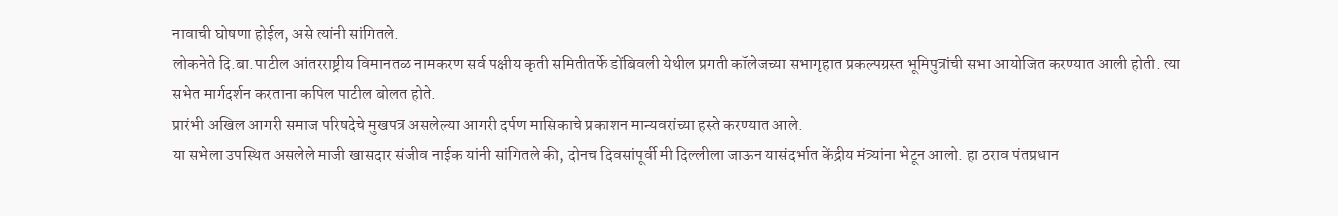नावाची घोषणा होईल, असे त्यांनी सांगितले.
लोकनेते दि.बा.पाटील आंतरराष्ट्रीय विमानतळ नामकरण सर्व पक्षीय कृती समितीतर्फे डोंबिवली येथील प्रगती कॉलेजच्या सभागृहात प्रकल्पग्रस्त भूमिपुत्रांची सभा आयोजित करण्यात आली होती. त्या सभेत मार्गदर्शन करताना कपिल पाटील बोलत होते.
प्रारंभी अखिल आगरी समाज परिषदेचे मुखपत्र असलेल्या आगरी दर्पण मासिकाचे प्रकाशन मान्यवरांच्या हस्ते करण्यात आले.
या सभेला उपस्थित असलेले माजी खासदार संजीव नाईक यांनी सांगितले की, दोनच दिवसांपूर्वी मी दिल्लीला जाऊन यासंदर्भात केंद्रीय मंत्र्यांना भेटून आलो. हा ठराव पंतप्रधान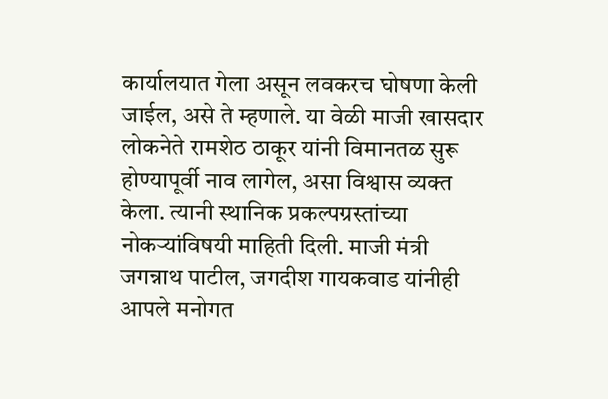कार्यालयात गेला असून लवकरच घोषणा केली जाईल, असे ते म्हणाले. या वेळी माजी खासदार लोकनेते रामशेठ ठाकूर यांनी विमानतळ सुरू होण्यापूर्वी नाव लागेल, असा विश्वास व्यक्त केला. त्यानी स्थानिक प्रकल्पग्रस्तांच्या नोकर्‍यांविषयी माहिती दिली. माजी मंत्री जगन्नाथ पाटील, जगदीश गायकवाड यांनीही आपले मनोगत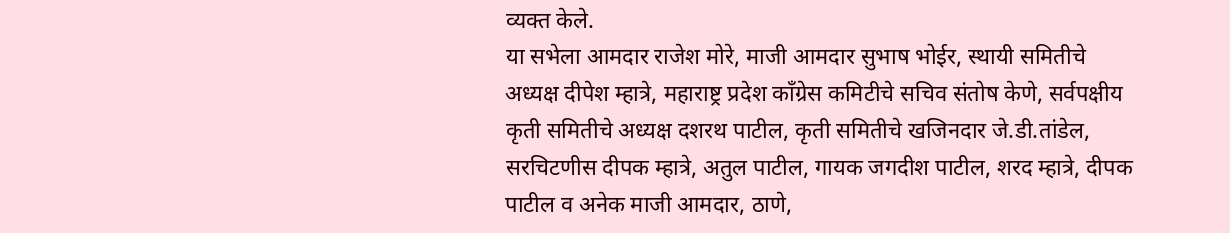व्यक्त केले.
या सभेला आमदार राजेश मोरे, माजी आमदार सुभाष भोईर, स्थायी समितीचे अध्यक्ष दीपेश म्हात्रे, महाराष्ट्र प्रदेश काँग्रेस कमिटीचे सचिव संतोष केणे, सर्वपक्षीय कृती समितीचे अध्यक्ष दशरथ पाटील, कृती समितीचे खजिनदार जे.डी.तांडेल, सरचिटणीस दीपक म्हात्रे, अतुल पाटील, गायक जगदीश पाटील, शरद म्हात्रे, दीपक पाटील व अनेक माजी आमदार, ठाणे,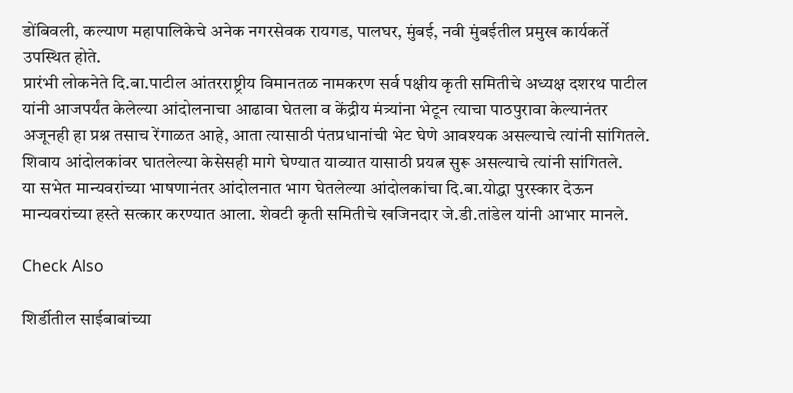डोंबिवली, कल्याण महापालिकेचे अनेक नगरसेवक रायगड, पालघर, मुंबई, नवी मुंबईतील प्रमुख कार्यकर्ते उपस्थित होते.
प्रारंभी लोकनेते दि.बा.पाटील आंतरराष्ट्रीय विमानतळ नामकरण सर्व पक्षीय कृती समितीचे अध्यक्ष दशरथ पाटील यांनी आजपर्यंत केलेल्या आंदोलनाचा आढावा घेतला व केंद्रीय मंत्र्यांना भेटून त्याचा पाठपुरावा केल्यानंतर अजूनही हा प्रश्न तसाच रेंगाळत आहे, आता त्यासाठी पंतप्रधानांची भेट घेणे आवश्यक असल्याचे त्यांनी सांगितले. शिवाय आंदोलकांवर घातलेल्या केसेसही मागे घेण्यात याव्यात यासाठी प्रयत्न सुरू असल्याचे त्यांनी सांगितले.
या सभेत मान्यवरांच्या भाषणानंतर आंदोलनात भाग घेतलेल्या आंदोलकांचा दि.बा.योद्धा पुरस्कार देऊन मान्यवरांच्या हस्ते सत्कार करण्यात आला. शेवटी कृती समितीचे खजिनदार जे.डी.तांडेल यांनी आभार मानले.

Check Also

शिर्डीतील साईबाबांच्या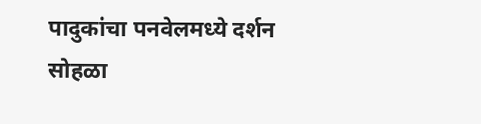पादुकांचा पनवेलमध्ये दर्शन सोहळा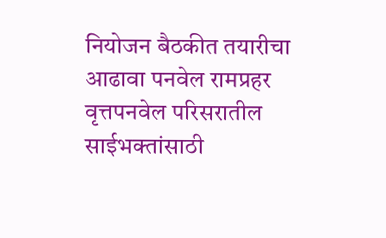नियोजन बैठकीत तयारीचा आढावा पनवेल रामप्रहर वृत्तपनवेल परिसरातील साईभक्तांसाठी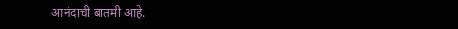आनंदाची बातमी आहे.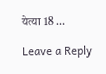येत्या 18 …

Leave a Reply